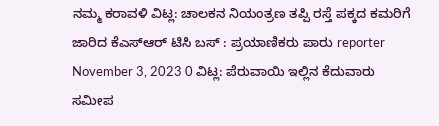ನಮ್ಮ ಕರಾವಳಿ ವಿಟ್ಲ: ಚಾಲಕನ ನಿಯಂತ್ರಣ ತಪ್ಪಿ ರಸ್ತೆ ಪಕ್ಕದ ಕಮರಿಗೆ ಜಾರಿದ ಕೆಎಸ್ಆರ್ ಟಿಸಿ ಬಸ್ : ಪ್ರಯಾಣಿಕರು ಪಾರು reporter November 3, 2023 0 ವಿಟ್ಲ: ಪೆರುವಾಯಿ ಇಲ್ಲಿನ ಕೆದುವಾರು ಸಮೀಪ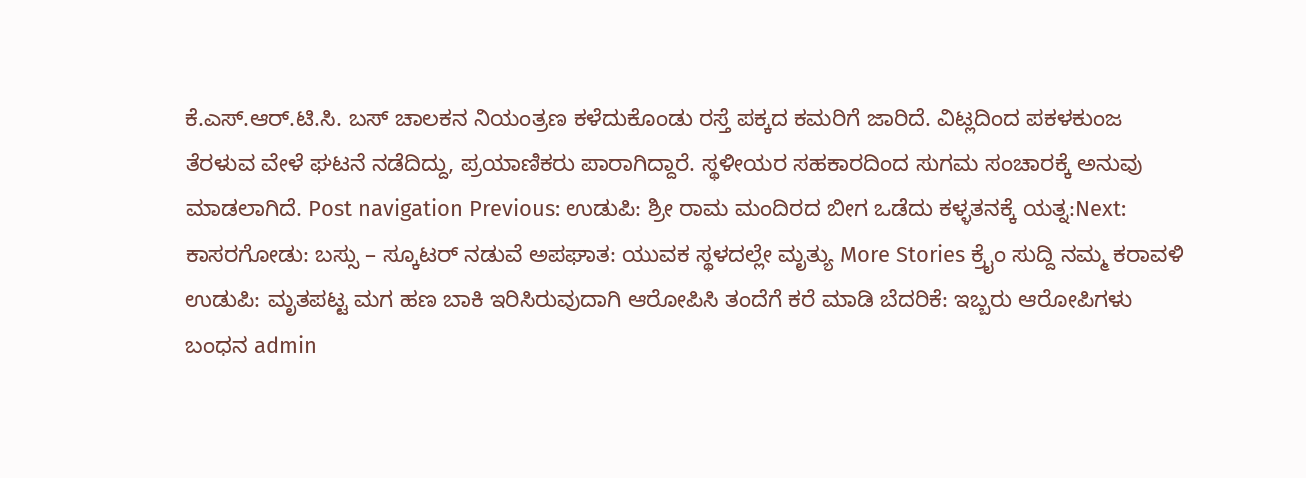ಕೆ.ಎಸ್.ಆರ್.ಟಿ.ಸಿ. ಬಸ್ ಚಾಲಕನ ನಿಯಂತ್ರಣ ಕಳೆದುಕೊಂಡು ರಸ್ತೆ ಪಕ್ಕದ ಕಮರಿಗೆ ಜಾರಿದೆ. ವಿಟ್ಲದಿಂದ ಪಕಳಕುಂಜ ತೆರಳುವ ವೇಳೆ ಘಟನೆ ನಡೆದಿದ್ದು, ಪ್ರಯಾಣಿಕರು ಪಾರಾಗಿದ್ದಾರೆ. ಸ್ಥಳೀಯರ ಸಹಕಾರದಿಂದ ಸುಗಮ ಸಂಚಾರಕ್ಕೆ ಅನುವು ಮಾಡಲಾಗಿದೆ. Post navigation Previous: ಉಡುಪಿ: ಶ್ರೀ ರಾಮ ಮಂದಿರದ ಬೀಗ ಒಡೆದು ಕಳ್ಳತನಕ್ಕೆ ಯತ್ನ:Next: ಕಾಸರಗೋಡು: ಬಸ್ಸು – ಸ್ಕೂಟರ್ ನಡುವೆ ಅಪಘಾತ: ಯುವಕ ಸ್ಥಳದಲ್ಲೇ ಮೃತ್ಯು More Stories ಕ್ರೈಂ ಸುದ್ದಿ ನಮ್ಮ ಕರಾವಳಿ ಉಡುಪಿ: ಮೃತಪಟ್ಟ ಮಗ ಹಣ ಬಾಕಿ ಇರಿಸಿರುವುದಾಗಿ ಆರೋಪಿಸಿ ತಂದೆಗೆ ಕರೆ ಮಾಡಿ ಬೆದರಿಕೆ: ಇಬ್ಬರು ಆರೋಪಿಗಳು ಬಂಧನ admin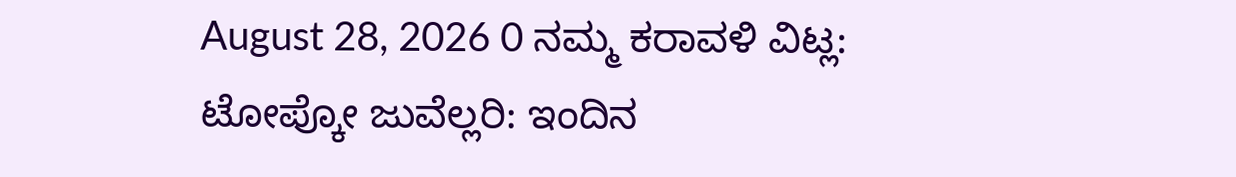August 28, 2026 0 ನಮ್ಮ ಕರಾವಳಿ ವಿಟ್ಲ: ಟೋಪ್ಕೋ ಜುವೆಲ್ಲರಿ: ಇಂದಿನ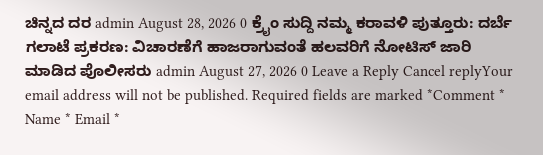ಚಿನ್ನದ ದರ admin August 28, 2026 0 ಕ್ರೈಂ ಸುದ್ದಿ ನಮ್ಮ ಕರಾವಳಿ ಪುತ್ತೂರು: ದರ್ಬೆ ಗಲಾಟೆ ಪ್ರಕರಣ: ವಿಚಾರಣೆಗೆ ಹಾಜರಾಗುವಂತೆ ಹಲವರಿಗೆ ನೋಟಿಸ್ ಜಾರಿ ಮಾಡಿದ ಪೊಲೀಸರು admin August 27, 2026 0 Leave a Reply Cancel replyYour email address will not be published. Required fields are marked *Comment * Name * Email *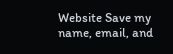Website Save my name, email, and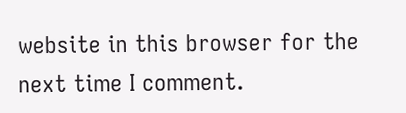website in this browser for the next time I comment.